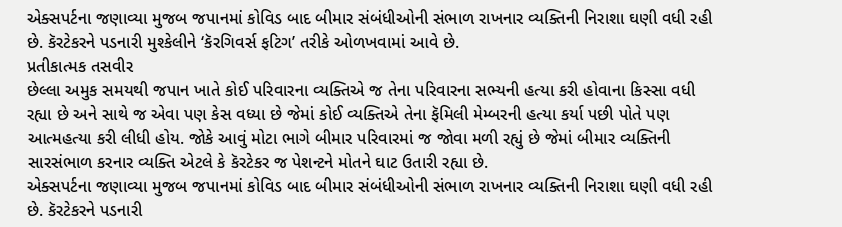એક્સપર્ટના જણાવ્યા મુજબ જપાનમાં કોવિડ બાદ બીમાર સંબંધીઓની સંભાળ રાખનાર વ્યક્તિની નિરાશા ઘણી વધી રહી છે. કૅરટેકરને પડનારી મુશ્કેલીને ‘કૅરગિવર્સ ફટિગ’ તરીકે ઓળખવામાં આવે છે.
પ્રતીકાત્મક તસવીર
છેલ્લા અમુક સમયથી જપાન ખાતે કોઈ પરિવારના વ્યક્તિએ જ તેના પરિવારના સભ્યની હત્યા કરી હોવાના કિસ્સા વધી રહ્યા છે અને સાથે જ એવા પણ કેસ વધ્યા છે જેમાં કોઈ વ્યક્તિએ તેના ફૅમિલી મેમ્બરની હત્યા કર્યા પછી પોતે પણ આત્મહત્યા કરી લીધી હોય. જોકે આવું મોટા ભાગે બીમાર પરિવારમાં જ જોવા મળી રહ્યું છે જેમાં બીમાર વ્યક્તિની સારસંભાળ કરનાર વ્યક્તિ એટલે કે કૅરટેકર જ પેશન્ટને મોતને ઘાટ ઉતારી રહ્યા છે.
એક્સપર્ટના જણાવ્યા મુજબ જપાનમાં કોવિડ બાદ બીમાર સંબંધીઓની સંભાળ રાખનાર વ્યક્તિની નિરાશા ઘણી વધી રહી છે. કૅરટેકરને પડનારી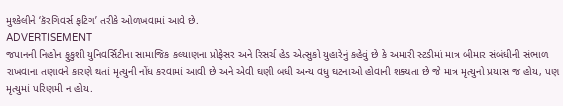મુશ્કેલીને ‘કૅરગિવર્સ ફટિગ’ તરીકે ઓળખવામાં આવે છે.
ADVERTISEMENT
જપાનની નિહોન ફુકુશી યુનિવર્સિટીના સામાજિક કલ્યાણના પ્રોફેસર અને રિસર્ચ હેડ એત્સુકો યુહારેનું કહેવું છે કે અમારી સ્ટડીમાં માત્ર બીમાર સંબંધીની સંભાળ રાખવાના તણાવને કારણે થતાં મૃત્યુની નોંધ કરવામાં આવી છે અને એવી ઘણી બધી અન્ય વધુ ઘટનાઓ હોવાની શક્યતા છે જે માત્ર મૃત્યુનો પ્રયાસ જ હોય, પણ મૃત્યુમાં પરિણમી ન હોય.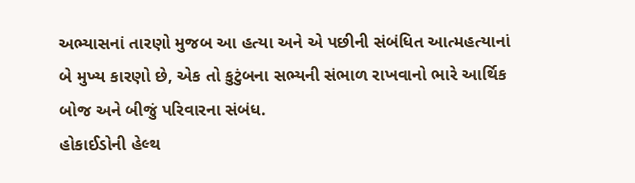અભ્યાસનાં તારણો મુજબ આ હત્યા અને એ પછીની સંબંધિત આત્મહત્યાનાં બે મુખ્ય કારણો છે, એક તો કુટુંબના સભ્યની સંભાળ રાખવાનો ભારે આર્થિક બોજ અને બીજું પરિવારના સંબંધ.
હોકાઈડોની હેલ્થ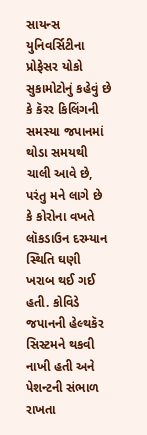સાયન્સ યુનિવર્સિટીના પ્રોફેસર યોકો સુકામોટોનું કહેવું છે કે કૅરર કિલિંગની સમસ્યા જપાનમાં થોડા સમયથી ચાલી આવે છે, પરંતુ મને લાગે છે કે કોરોના વખતે લૉકડાઉન દરમ્યાન સ્થિતિ ઘણી ખરાબ થઈ ગઈ હતી. કોવિડે જપાનની હેલ્થકૅર સિસ્ટમને થકવી નાખી હતી અને પેશન્ટની સંભાળ રાખતા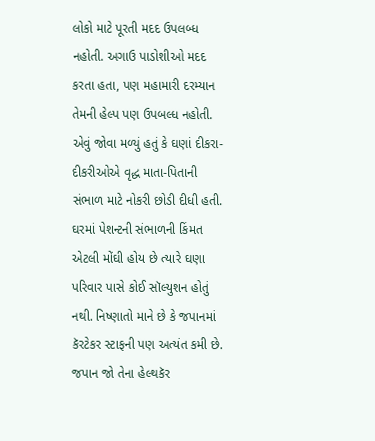લોકો માટે પૂરતી મદદ ઉપલબ્ધ નહોતી. અગાઉ પાડોશીઓ મદદ કરતા હતા, પણ મહામારી દરમ્યાન તેમની હેલ્પ પણ ઉપબલ્ધ નહોતી.
એવું જોવા મળ્યું હતું કે ઘણાં દીકરા-દીકરીઓએ વૃદ્ધ માતા-પિતાની સંભાળ માટે નોકરી છોડી દીધી હતી. ઘરમાં પેશન્ટની સંભાળની કિંમત એટલી મોંઘી હોય છે ત્યારે ઘણા પરિવાર પાસે કોઈ સૉલ્યુશન હોતું નથી. નિષ્ણાતો માને છે કે જપાનમાં કૅરટેકર સ્ટાફની પણ અત્યંત કમી છે. જપાન જો તેના હેલ્થકૅર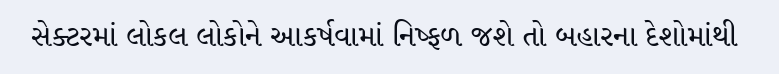સેક્ટરમાં લોકલ લોકોને આકર્ષવામાં નિષ્ફળ જશે તો બહારના દેશોમાંથી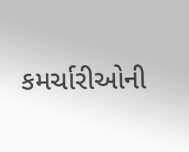કમર્ચારીઓની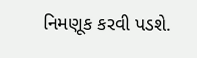નિમણૂક કરવી પડશે.